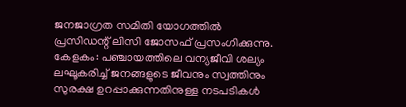ജനജാഗ്രത സമിതി യോഗത്തിൽ പ്രസിഡന്റ് ലിസി ജോസഫ് പ്രസംഗിക്കുന്നു.
കേളകം: പഞ്ചായത്തിലെ വന്യജീവി ശല്യം ലഘൂകരിച്ച് ജനങ്ങളുടെ ജീവനും സ്വത്തിനും സുരക്ഷ ഉറപ്പാക്കുന്നതിനുള്ള നടപടികൾ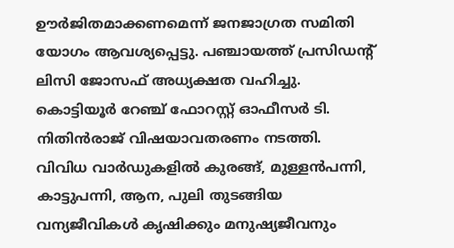ഊർജിതമാക്കണമെന്ന് ജനജാഗ്രത സമിതി യോഗം ആവശ്യപ്പെട്ടു. പഞ്ചായത്ത് പ്രസിഡന്റ് ലിസി ജോസഫ് അധ്യക്ഷത വഹിച്ചു. കൊട്ടിയൂർ റേഞ്ച് ഫോറസ്റ്റ് ഓഫീസർ ടി. നിതിൻരാജ് വിഷയാവതരണം നടത്തി. വിവിധ വാർഡുകളിൽ കുരങ്ങ്, മുള്ളൻപന്നി, കാട്ടുപന്നി, ആന, പുലി തുടങ്ങിയ വന്യജീവികൾ കൃഷിക്കും മനുഷ്യജീവനും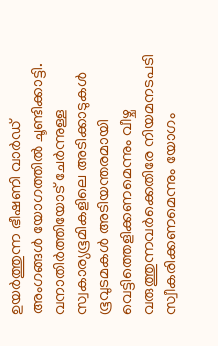ഉയർത്തുന്ന ഭീഷണി വാർഡ് അംഗങ്ങൾ യോഗത്തിൽ ചൂണ്ടിക്കാട്ടി.
വനാതിർത്തിയോട് ചേർന്നുള്ള സ്വകാര്യഭൂമികളിലെ അടിക്കാടുകൾ ഭൂവുടമകൾ അടിയന്തരമായി വെട്ടിത്തെളിക്കണമെന്നും വീഴ്ച വരുത്തുന്നവർക്കെതിരേ നിയമനടപടി സ്വീകരിക്കണമെന്നും യോഗം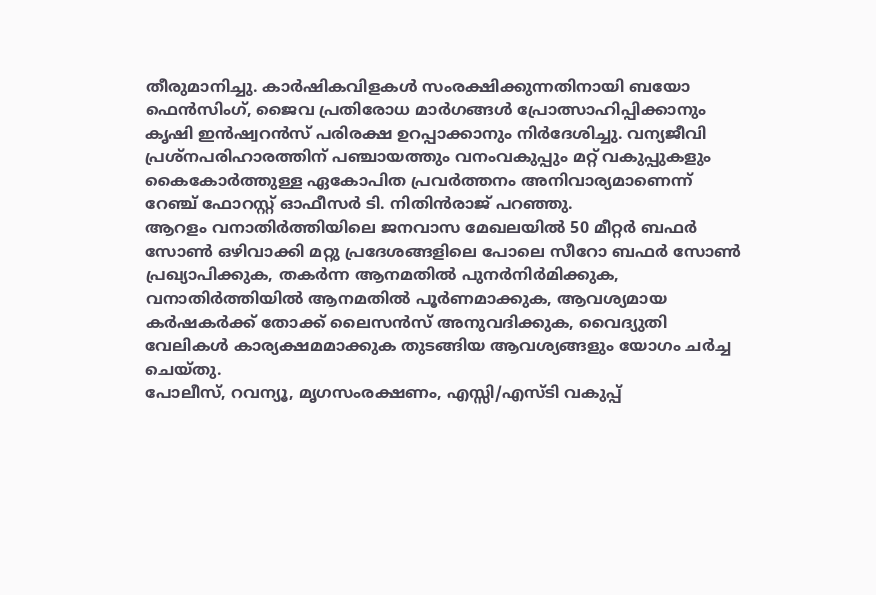തീരുമാനിച്ചു. കാർഷികവിളകൾ സംരക്ഷിക്കുന്നതിനായി ബയോ ഫെൻസിംഗ്, ജൈവ പ്രതിരോധ മാർഗങ്ങൾ പ്രോത്സാഹിപ്പിക്കാനും കൃഷി ഇൻഷ്വറൻസ് പരിരക്ഷ ഉറപ്പാക്കാനും നിർദേശിച്ചു. വന്യജീവി പ്രശ്നപരിഹാരത്തിന് പഞ്ചായത്തും വനംവകുപ്പും മറ്റ് വകുപ്പുകളും കൈകോർത്തുള്ള ഏകോപിത പ്രവർത്തനം അനിവാര്യമാണെന്ന് റേഞ്ച് ഫോറസ്റ്റ് ഓഫീസർ ടി. നിതിൻരാജ് പറഞ്ഞു.
ആറളം വനാതിർത്തിയിലെ ജനവാസ മേഖലയിൽ 50 മീറ്റർ ബഫർ സോൺ ഒഴിവാക്കി മറ്റു പ്രദേശങ്ങളിലെ പോലെ സീറോ ബഫർ സോൺ പ്രഖ്യാപിക്കുക, തകർന്ന ആനമതിൽ പുനർനിർമിക്കുക, വനാതിർത്തിയിൽ ആനമതിൽ പൂർണമാക്കുക, ആവശ്യമായ കർഷകർക്ക് തോക്ക് ലൈസൻസ് അനുവദിക്കുക, വൈദ്യുതി വേലികൾ കാര്യക്ഷമമാക്കുക തുടങ്ങിയ ആവശ്യങ്ങളും യോഗം ചർച്ച ചെയ്തു.
പോലീസ്, റവന്യൂ, മൃഗസംരക്ഷണം, എസ്സി/എസ്ടി വകുപ്പ്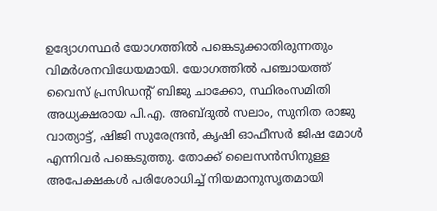ഉദ്യോഗസ്ഥർ യോഗത്തിൽ പങ്കെടുക്കാതിരുന്നതും വിമർശനവിധേയമായി. യോഗത്തിൽ പഞ്ചായത്ത് വൈസ് പ്രസിഡന്റ് ബിജു ചാക്കോ, സ്ഥിരംസമിതി അധ്യക്ഷരായ പി.എ. അബ്ദുൽ സലാം, സുനിത രാജു വാത്യാട്ട്, ഷിജി സുരേന്ദ്രൻ, കൃഷി ഓഫീസർ ജിഷ മോൾ എന്നിവർ പങ്കെടുത്തു. തോക്ക് ലൈസൻസിനുള്ള അപേക്ഷകൾ പരിശോധിച്ച് നിയമാനുസൃതമായി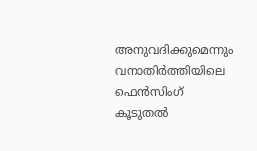അനുവദിക്കുമെന്നും വനാതിർത്തിയിലെ ഫെൻസിംഗ് കൂടുതൽ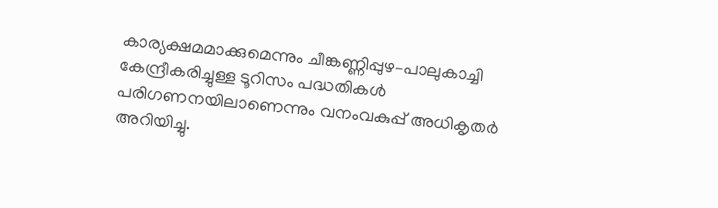കാര്യക്ഷമമാക്കുമെന്നും ചീങ്കണ്ണിപ്പുഴ–പാലുകാച്ചി കേന്ദ്രീകരിച്ചുള്ള ടൂറിസം പദ്ധതികൾ പരിഗണനയിലാണെന്നും വനംവകുപ്പ് അധികൃതർ അറിയിച്ചു.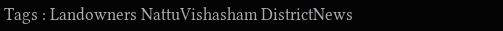Tags : Landowners NattuVishasham DistrictNews